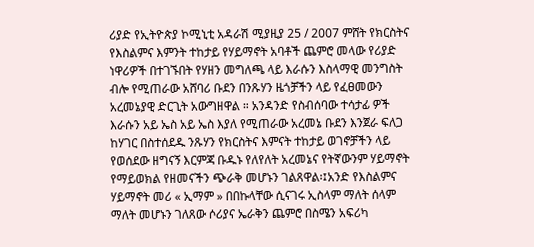ሪያድ የኢትዮጵያ ኮሚኒቲ አዳራሽ ሚያዚያ 25 / 2007 ምሸት የክርስትና የእስልምና እምንት ተከታይ የሃይማኖት አባቶች ጨምሮ መላው የሪያድ ነዋሪዎች በተገኙበት የሃዘን መግለጫ ላይ እራሱን እስላማዊ መንግስት ብሎ የሚጠራው አሸባሪ ቡደን በንጹሃን ዜጎቻችን ላይ የፈፀመውን አረመኔያዊ ድርጊት አውግዘዋል ። አንዳንድ የስብሰባው ተሳታፊ ዎች እራሱን አይ ኤስ አይ ኤስ እያለ የሚጠራው አረመኔ ቡደን እንጀራ ፍለጋ ከሃገር በስተሰደዱ ንጹሃን የክርስትና እምናት ተከታይ ወገኖቻችን ላይ የወሰደው ዘግናኝ እርምጃ ቡዱኑ የለየለት አረመኔና የትኛውንም ሃይማኖት የማይወክል የዘመናችን ጭራቅ መሆኑን ገልጸዋል፡፤አንድ የእስልምና ሃይማኖት መሪ « ኢማም » በበኩላቸው ሲናገሩ ኢስላም ማለት ሰላም ማለት መሆኑን ገለጸው ሶሪያና ኤራቅን ጨምሮ በስሜን አፍሪካ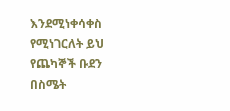እንደሚነቀሳቀስ የሚነገርለት ይህ የጨካኞች ቡደን በስሜት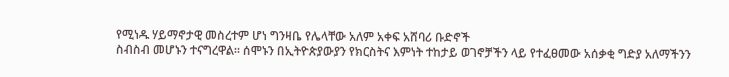የሚነዱ ሃይማኖታዊ መስረተም ሆነ ግንዛቤ የሌላቸው አለም አቀፍ አሸባሪ ቡድኖች
ስብስብ መሆኑን ተናግረዋል። ሰሞኑን በኢትዮጵያውያን የክርስትና እምነት ተከታይ ወገኖቻችን ላይ የተፈፀመው አሰቃቂ ግድያ አለማችንን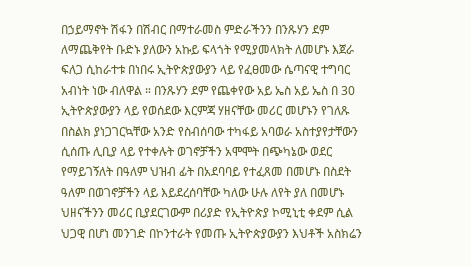በኃይማኖት ሽፋን በሽብር በማተራመስ ምድራችንን በንጹሃን ደም ለማጨቅየት ቡድኑ ያለውን አኩይ ፍላጎት የሚያመላክት ለመሆኑ እጀራ ፍለጋ ሲከራተቱ በነበሩ ኢትዮጵያውያን ላይ የፈፀመው ሴጣናዊ ተግባር አብነት ነው ብለዋል ። በንጹሃን ደም የጨቀየው አይ ኤስ አይ ኤስ በ 30 ኢትዮጵያውያን ላይ የወሰደው እርምጃ ሃዘናቸው መሪር መሆኑን የገለጹ በስልክ ያነጋገርኳቸው አንድ የስብሰባው ተካፋይ አባወራ አስተያየታቸውን ሲሰጡ ሊቢያ ላይ የተቀሉት ወገኖቻችን አሞሞት በጭካኔው ወደር የማይገኝለት በዓለም ህዝብ ፊት በአደባባይ የተፈጸመ በመሆኑ በስደት ዓለም በወገኖቻችን ላይ እይደረሰባቸው ካለው ሁሉ ለየት ያለ በመሆኑ ህዘናችንን መሪር ቢያደርገውም በሪያድ የኢትዮጵያ ኮሚኒቲ ቀደም ሲል ህጋዊ በሆነ መንገድ በኮንተራት የመጡ ኢትዮጵያውያን እህቶች አስክሬን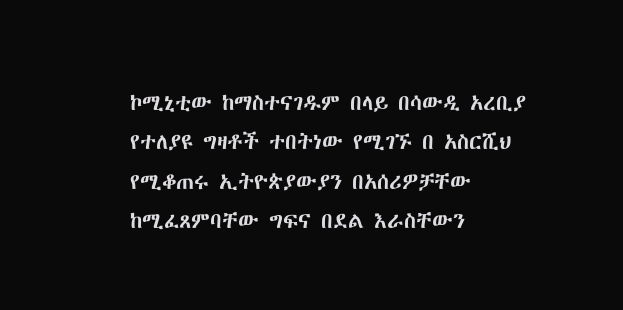ኮሚኒቲው ከማስተናገዱም በላይ በሳውዲ አረቢያ የተለያዩ ግዛቶች ተበትነው የሚገኙ በ አስርሺህ የሚቆጠሩ ኢትዮጵያውያን በአሰሪዎቻቸው ከሚፈጸምባቸው ግፍና በደል እራስቸውን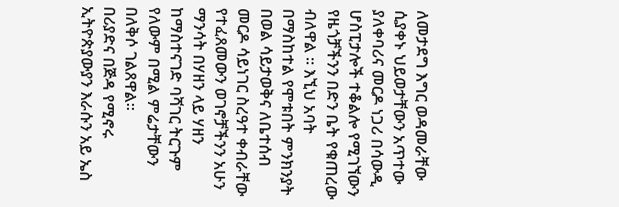ለመታደግ እግር ወዳመራቸው ሲያቀኑ ህይወታቸውን አጥተው ያለቀባሪና መርዶ ነጋሪ በሳውዲ ሆስፒታሎች ተቆልሎ የሚገኘውን የዜጎቻችንን በድን ቤት የቁጠረው ብለዋል ። እኚህ አባት በማስከተል የሞቱበት ምንክንያት በወል ሳይታወቅና ለቤተሰብ መርዶ ሳይነገር ስረዓተ ቀብራቸው የተፈጸመውን ወገኖቻችንን አሁን ማንሳት በሃዘን ላይ ሃዘን ከማስተናገድ ባሻገር ትርጉም የለውም በሚል ምሬታቸውን በለቅሶ ገልጸዋል።
በሪያድና በጅዳ የሚኖሩ ኢትዮጵያውያን እራሱን አይ ኤስ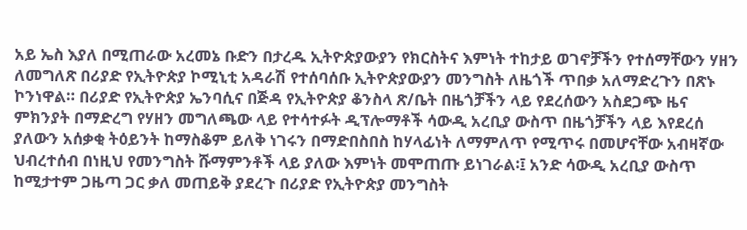አይ ኤስ እያለ በሚጠራው አረመኔ ቡድን በታረዱ ኢትዮጵያውያን የክርስትና እምነት ተከታይ ወገኖቻችን የተሰማቸውን ሃዘን ለመግለጽ በሪያድ የኢትዮጵያ ኮሚኒቲ አዳራሽ የተሰባሰቡ ኢትዮጵያውያን መንግስት ለዜጎች ጥበቃ አለማድረጉን በጽኑ ኮንነዋል። በሪያድ የኢትዮጵያ ኤንባሲና በጅዳ የኢትዮጵያ ቆንስላ ጽ/ቤት በዜጎቻችን ላይ የደረሰውን አስደጋጭ ዜና ምክንያት በማድረግ የሃዘን መግለጫው ላይ የተሳተፉት ዲፕሎማቶች ሳውዲ አረቢያ ውስጥ በዜጎቻችን ላይ እየደረሰ ያለውን አሰቃቂ ትዕይንት ከማስቆም ይለቅ ነገሩን በማድበስበስ ከሃላፊነት ለማምለጥ የሚጥሩ በመሆናቸው አብዛኛው ህብረተሰብ በነዚህ የመንግስት ሹማምንቶች ላይ ያለው እምነት መሞጠጡ ይነገራል፡፤ አንድ ሳውዲ አረቢያ ውስጥ ከሚታተም ጋዜጣ ጋር ቃለ መጠይቅ ያደረጉ በሪያድ የኢትዮጵያ መንግስት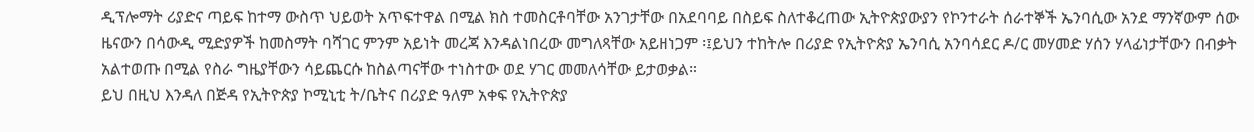ዲፕሎማት ሪያድና ጣይፍ ከተማ ውስጥ ህይወት አጥፍተዋል በሚል ክስ ተመስርቶባቸው አንገታቸው በአደባባይ በስይፍ ስለተቆረጠው ኢትዮጵያውያን የኮንተራት ሰራተኞች ኤንባሲው አንደ ማንኛውም ሰው ዜናውን በሳውዲ ሚድያዎች ከመስማት ባሻገር ምንም አይነት መረጃ እንዳልነበረው መግለጻቸው አይዘነጋም ፡፤ይህን ተከትሎ በሪያድ የኢትዮጵያ ኤንባሲ አንባሳደር ዶ/ር መሃመድ ሃሰን ሃላፊነታቸውን በብቃት አልተወጡ በሚል የስራ ግዜያቸውን ሳይጨርሱ ከስልጣናቸው ተነስተው ወደ ሃገር መመለሳቸው ይታወቃል።
ይህ በዚህ እንዳለ በጅዳ የኢትዮጵያ ኮሚኒቲ ት/ቤትና በሪያድ ዓለም አቀፍ የኢትዮጵያ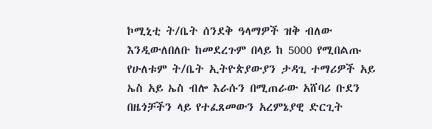ኮሚኒቲ ት/ቤት ሰንደቅ ዓላማዎች ዝቅ ብለው እንዲውለበለቡ ከመደረጉም በላይ ከ 5000 የሚበልጡ የሁለቱም ት/ቤት ኢትዮጵያውያን ታዳጊ ተማሪዎች አይ ኤስ አይ ኤስ ብሎ እራሱን በሚጠራው አሸባሪ ቡደን በዜጎቻችን ላይ የተፈጸመውን አረምኔያዊ ድርጊት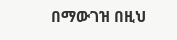በማውገዝ በዚህ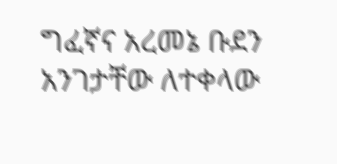ግፈኛና አረመኔ ቡደን አንገታቸው ለተቀላው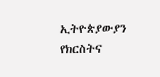ኢትዮጵያውያን የክርስትና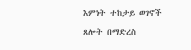እምነት ተከታይ ወገኖች ጸሎት በማድረስ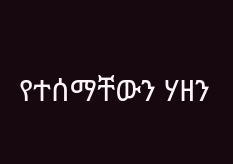የተሰማቸውን ሃዘን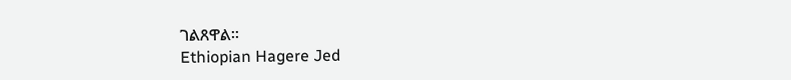ገልጸዋል።
Ethiopian Hagere Jed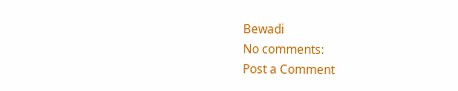Bewadi
No comments:
Post a Comment